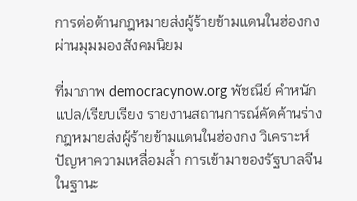การต่อต้านกฎหมายส่งผู้ร้ายข้ามแดนในฮ่องกงผ่านมุมมองสังคมนิยม

ที่มาภาพ democracynow.org พัชณีย์ คำหนัก แปล/เรียบเรียง รายงานสถานการณ์คัดค้านร่างกฎหมายส่งผู้ร้ายข้ามแดนในฮ่องกง วิเคราะห์ปัญหาความเหลื่อมล้ำ การเข้ามาของรัฐบาลจีนในฐานะ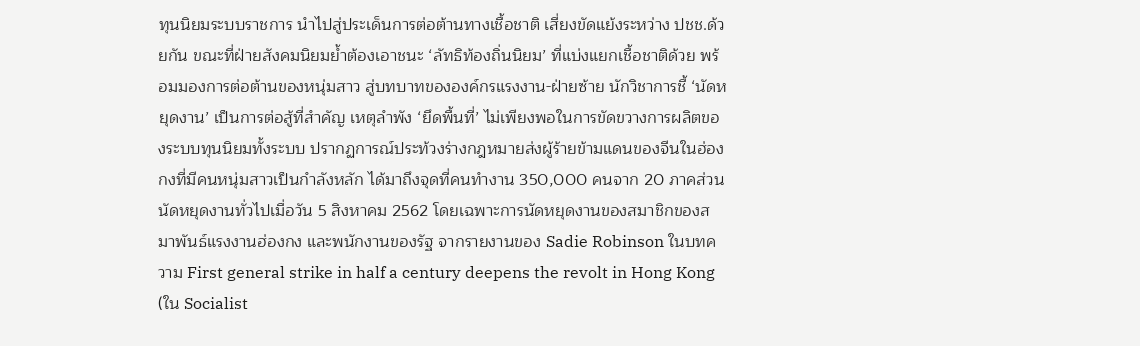ทุนนิยมระบบราชการ นำไปสู่ประเด็นการต่อต้านทางเชื้อชาติ เสี่ยงขัดแย้งระหว่าง ปชช.ด้วยกัน ขณะที่ฝ่ายสังคมนิยมย้ำต้องเอาชนะ ‘ลัทธิท้องถิ่นนิยม’ ที่แบ่งแยกเชื้อชาติด้วย พร้อมมองการต่อต้านของหนุ่มสาว สู่บทบาทขององค์กรแรงงาน-ฝ่ายซ้าย นักวิชาการชี้ ‘นัดหยุดงาน’ เป็นการต่อสู้ที่สำคัญ เหตุลำพัง ‘ยึดพื้นที่’ ไม่เพียงพอในการขัดขวางการผลิตของระบบทุนนิยมทั้งระบบ ปรากฏการณ์ประท้วงร่างกฎหมายส่งผู้ร้ายข้ามแดนของจีนในฮ่องกงที่มีคนหนุ่มสาวเป็นกำลังหลัก ได้มาถึงจุดที่คนทำงาน 350,000 คนจาก 20 ภาคส่วนนัดหยุดงานทั่วไปเมื่อวัน 5 สิงหาคม 2562 โดยเฉพาะการนัดหยุดงานของสมาชิกของสมาพันธ์แรงงานฮ่องกง และพนักงานของรัฐ จากรายงานของ Sadie Robinson ในบทความ First general strike in half a century deepens the revolt in Hong Kong (ใน Socialist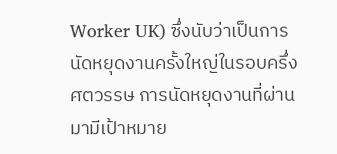Worker UK) ซึ่งนับว่าเป็นการนัดหยุดงานครั้งใหญ่ในรอบครึ่งศตวรรษ การนัดหยุดงานที่ผ่านมามีเป้าหมาย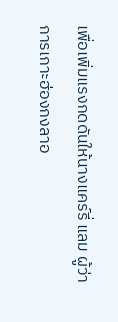เพื่อเพิ่มแรงกดดันให้นางแคร์รี่ แลม ผู้ว่าการเกาะฮ่องกงลาอ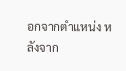อกจากตำแหน่ง หลังจาก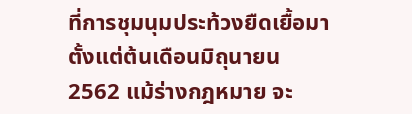ที่การชุมนุมประท้วงยืดเยื้อมาตั้งแต่ต้นเดือนมิถุนายน 2562 แม้ร่างกฎหมาย จะ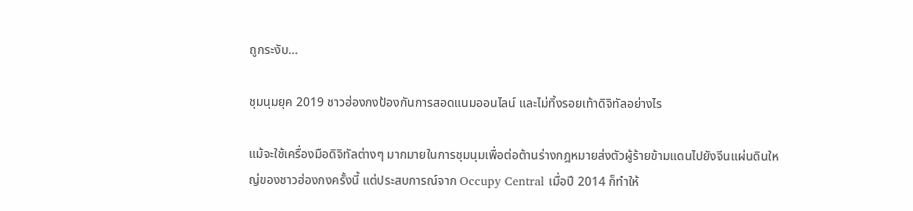ถูกระงับ…

ชุมนุมยุค 2019 ชาวฮ่องกงป้องกันการสอดแนมออนไลน์ และไม่ทิ้งรอยเท้าดิจิทัลอย่างไร

แม้จะใช้เครื่องมือดิจิทัลต่างๆ มากมายในการชุมนุมเพื่อต่อต้านร่างกฎหมายส่งตัวผู้ร้ายข้ามแดนไปยังจีนแผ่นดินใหญ่ของชาวฮ่องกงครั้งนี้ แต่ประสบการณ์จาก Occupy Central เมื่อปี 2014 ก็ทำให้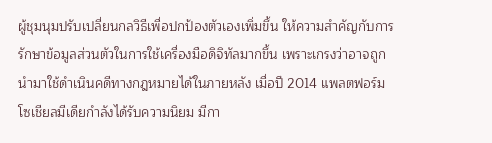ผู้ชุมนุมปรับเปลี่ยนกลวิธีเพื่อปกป้องตัวเองเพิ่มขึ้น ให้ความสำคัญกับการรักษาข้อมูลส่วนตัวในการใช้เครื่องมือดิจิทัลมากขึ้น เพราะเกรงว่าอาจถูกนำมาใช้ดำเนินคดีทางกฎหมายได้ในภายหลัง เมื่อปี 2014 แพลตฟอร์มโซเชียลมีเดียกำลังได้รับความนิยม มีกา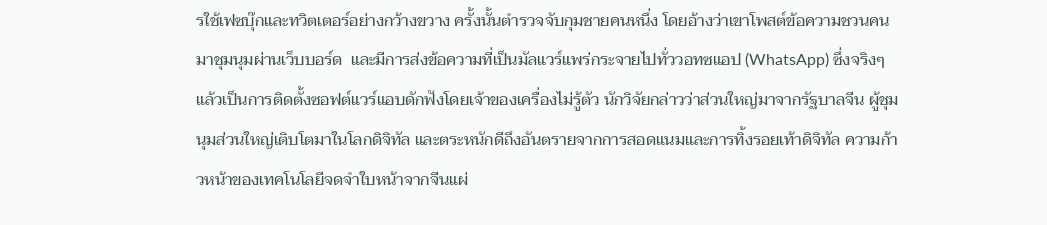รใช้เฟซบุ๊กและทวิตเตอร์อย่างกว้างขวาง ครั้งนั้นตำรวจจับกุมชายคนหนึ่ง โดยอ้างว่าเขาโพสต์ข้อความชวนคนมาชุมนุมผ่านเว็บบอร์ด  และมีการส่งข้อความที่เป็นมัลแวร์แพร่กระจายไปทั่ววอทซแอป (WhatsApp) ซึ่งจริงๆ แล้วเป็นการติดตั้งซอฟต์แวร์แอบดักฟังโดยเจ้าของเครื่องไม่รู้ตัว นักวิจัยกล่าวว่าส่วนใหญ่มาจากรัฐบาลจีน ผู้ชุมนุมส่วนใหญ่เติบโตมาในโลกดิจิทัล และตระหนักดีถึงอันตรายจากการสอดแนมและการทิ้งรอยเท้าดิจิทัล ความก้าวหน้าของเทคโนโลยีจดจำใบหน้าจากจีนแผ่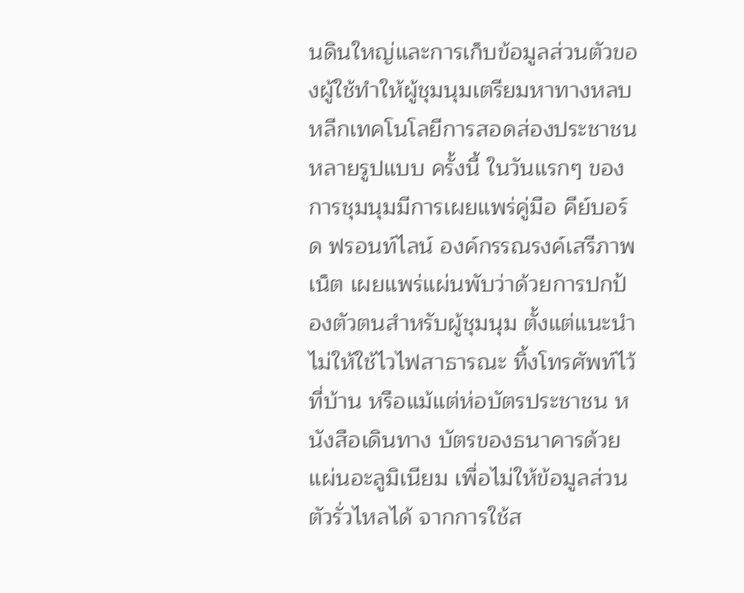นดินใหญ่และการเก็บข้อมูลส่วนตัวของผู้ใช้ทำให้ผู้ชุมนุมเตรียมหาทางหลบหลีกเทคโนโลยีการสอดส่องประชาชนหลายรูปแบบ ครั้งนี้ ในวันแรกๆ ของการชุมนุมมีการเผยแพร่คู่มือ คีย์บอร์ด ฟรอนท์ไลน์ องค์กรรณรงค์เสรีภาพเน็ต เผยแพร่แผ่นพับว่าด้วยการปกป้องตัวตนสำหรับผู้ชุมนุม ตั้งแต่แนะนำไม่ให้ใช้ไวไฟสาธารณะ ทิ้งโทรศัพท์ไว้ที่บ้าน หรือแม้แต่ห่อบัตรประชาชน หนังสือเดินทาง บัตรของธนาคารด้วยแผ่นอะลูมิเนียม เพื่อไม่ให้ข้อมูลส่วนตัวรั่วไหลได้ จากการใช้ส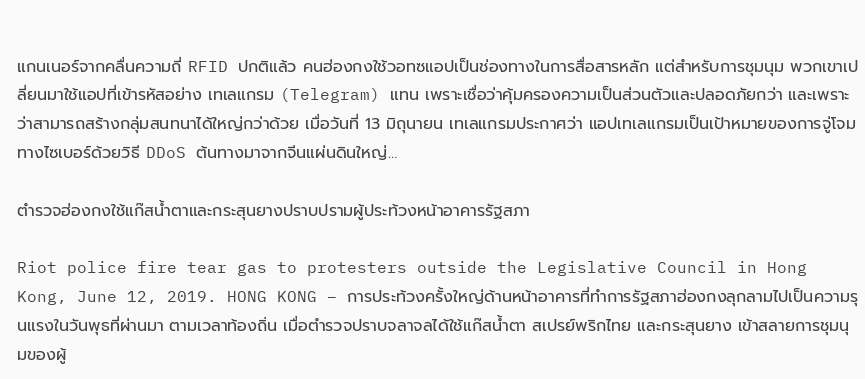แกนเนอร์จากคลื่นความถี่ RFID ปกติแล้ว คนฮ่องกงใช้วอทซแอปเป็นช่องทางในการสื่อสารหลัก แต่สำหรับการชุมนุม พวกเขาเปลี่ยนมาใช้แอปที่เข้ารหัสอย่าง เทเลแกรม (Telegram) แทน เพราะเชื่อว่าคุ้มครองความเป็นส่วนตัวและปลอดภัยกว่า และเพราะว่าสามารถสร้างกลุ่มสนทนาได้ใหญ่กว่าด้วย เมื่อวันที่ 13 มิถุนายน เทเลแกรมประกาศว่า แอปเทเลแกรมเป็นเป้าหมายของการจู่โจมทางไซเบอร์ด้วยวิธี DDoS ต้นทางมาจากจีนแผ่นดินใหญ่…

ตำรวจฮ่องกงใช้แก๊สน้ำตาและกระสุนยางปราบปรามผู้ประท้วงหน้าอาคารรัฐสภา

Riot police fire tear gas to protesters outside the Legislative Council in Hong Kong, June 12, 2019. HONG KONG – การประท้วงครั้งใหญ่ด้านหน้าอาคารที่ทำการรัฐสภาฮ่องกงลุกลามไปเป็นความรุนแรงในวันพุธที่ผ่านมา ตามเวลาท้องถิ่น เมื่อตำรวจปราบจลาจลได้ใช้แก๊สน้ำตา สเปรย์พริกไทย และกระสุนยาง เข้าสลายการชุมนุมของผู้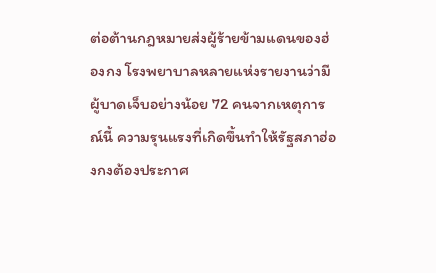ต่อต้านกฎหมายส่งผู้ร้ายข้ามแดนของฮ่องกง โรงพยาบาลหลายแห่งรายงานว่ามีผู้บาดเจ็บอย่างน้อย 72 คนจากเหตุการณ์นี้ ความรุนแรงที่เกิดขึ้นทำให้รัฐสภาฮ่องกงต้องประกาศ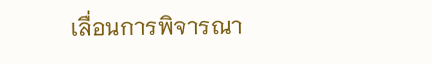เลื่อนการพิจารณา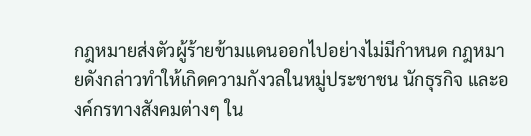กฎหมายส่งตัวผู้ร้ายข้ามแดนออกไปอย่างไม่มีกำหนด กฎหมายดังกล่าวทำให้เกิดความกังวลในหมู่ประชาชน นักธุรกิจ และองค์กรทางสังคมต่างๆ ใน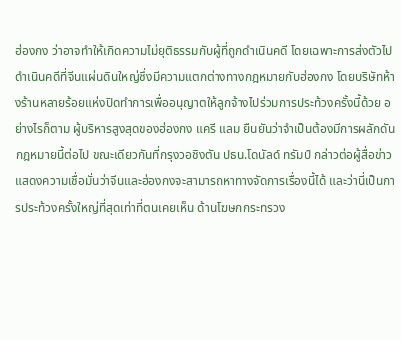ฮ่องกง ว่าอาจทำให้เกิดความไม่ยุติธรรมกับผู้ที่ถูกดำเนินคดี โดยเฉพาะการส่งตัวไปดำเนินคดีที่จีนแผ่นดินใหญ่ซึ่งมีความแตกต่างทางกฎหมายกับฮ่องกง โดยบริษัทห้างร้านหลายร้อยแห่งปิดทำการเพื่ออนุญาตให้ลูกจ้างไปร่วมการประท้วงครั้งนี้ด้วย อย่างไรก็ตาม ผู้บริหารสูงสุดของฮ่องกง แครี แลม ยืนยันว่าจำเป็นต้องมีการผลักดันกฎหมายนี้ต่อไป ขณะเดียวกันที่กรุงวอชิงตัน ปธน.โดนัลด์ ทรัมป์ กล่าวต่อผู้สื่อข่าว แสดงความเชื่อมั่นว่าจีนและฮ่องกงจะสามารถหาทางจัดการเรื่องนี้ได้ และว่านี่เป็นการประท้วงครั้งใหญ่ที่สุดเท่าที่ตนเคยเห็น ด้านโฆษกกระทรวง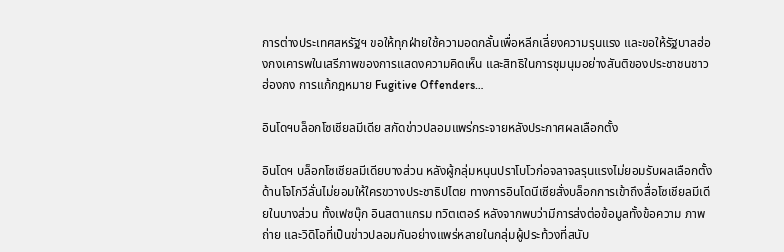การต่างประเทศสหรัฐฯ ขอให้ทุกฝ่ายใช้ความอดกลั้นเพื่อหลีกเลี่ยงความรุนแรง และขอให้รัฐบาลฮ่องกงเคารพในเสรีภาพของการแสดงความคิดเห็น และสิทธิในการชุมนุมอย่างสันติของประชาชนชาวฮ่องกง การแก้กฎหมาย Fugitive Offenders…

อินโดฯบล็อกโซเชียลมีเดีย สกัดข่าวปลอมแพร่กระจายหลังประกาศผลเลือกตั้ง

อินโดฯ บล็อกโซเชียลมีเดียบางส่วน หลังผู้กลุ่มหนุนปราโบโวก่อจลาจลรุนแรงไม่ยอมรับผลเลือกตั้ง ด้านโจโกวีลั่นไม่ยอมให้ใครขวางประชาธิปไตย ทางการอินโดนีเซียสั่งบล็อกการเข้าถึงสื่อโซเชียลมีเดียในบางส่วน ทั้งเฟซบุ๊ก อินสตาแกรม ทวิตเตอร์ หลังจากพบว่ามีการส่งต่อข้อมูลทั้งข้อความ ภาพถ่าย และวิดิโอที่เป็นข่าวปลอมกันอย่างแพร่หลายในกลุ่มผู้ประท้วงที่สนับ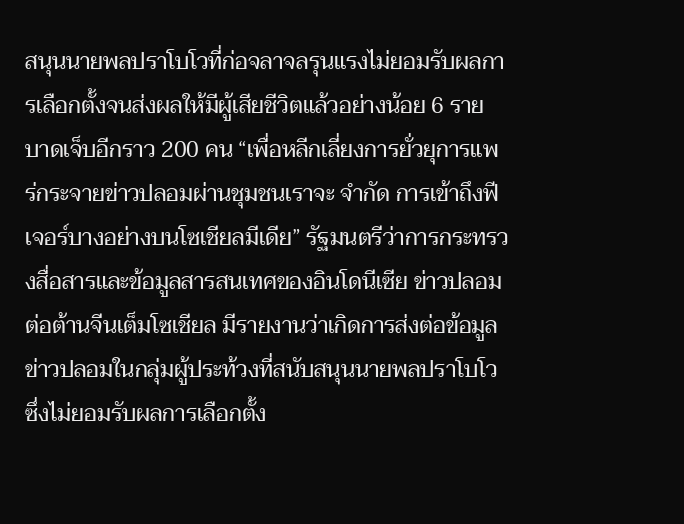สนุนนายพลปราโบโวที่ก่อจลาจลรุนแรงไม่ยอมรับผลการเลือกตั้งจนส่งผลให้มีผู้เสียชีวิตแล้วอย่างน้อย 6 ราย บาดเจ็บอีกราว 200 คน “เพื่อหลีกเลี่ยงการยั่วยุการแพร่กระจายข่าวปลอมผ่านชุมชนเราจะ จำกัด การเข้าถึงฟีเจอร์บางอย่างบนโซเชียลมีเดีย” รัฐมนตรีว่าการกระทรวงสื่อสารและข้อมูลสารสนเทศของอินโดนีเซีย ข่าวปลอมต่อต้านจีนเต็มโซเชียล มีรายงานว่าเกิดการส่งต่อข้อมูลข่าวปลอมในกลุ่มผู้ประท้วงที่สนับสนุนนายพลปราโบโวซึ่งไม่ยอมรับผลการเลือกตั้ง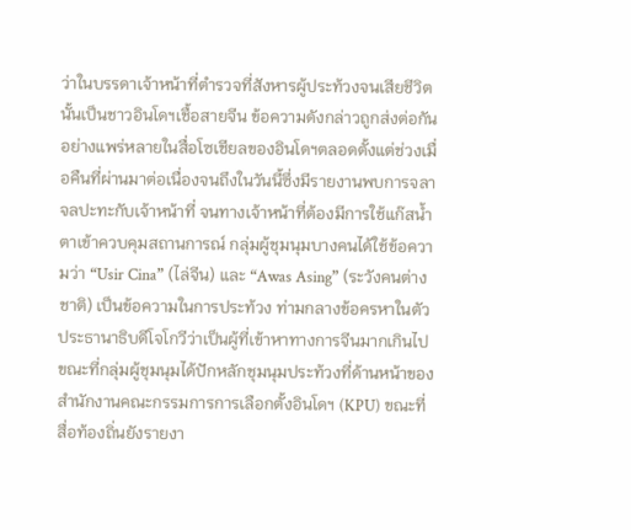ว่าในบรรดาเจ้าหน้าที่ตำรวจที่สังหารผู้ประท้วงจนเสียชีวิตนั้นเป็นชาวอินโดฯเชื้อสายจีน ข้อความดังกล่าวถูกส่งต่อกันอย่างแพร่หลายในสื่อโซเชียลของอินโดฯตลอดตั้งแต่ช่วงเมื่อคืนที่ผ่านมาต่อเนื่องจนถึงในวันนี้ซึ่งมีรายงานพบการจลาจลปะทะกับเจ้าหน้าที่ จนทางเจ้าหน้าที่ต้องมีการใช้แก๊สน้ำตาเข้าควบคุมสถานการณ์ กลุ่มผู้ชุมนุมบางคนได้ใช้ข้อความว่า “Usir Cina” (ไล่จีน) และ “Awas Asing” (ระวังคนต่างชาติ) เป็นข้อความในการประท้วง ท่ามกลางข้อครหาในตัวประธานาธิบดีโจโกวีว่าเป็นผู้ที่เข้าหาทางการจีนมากเกินไป ขณะที่กลุ่มผู้ชุมนุมได้ปักหลักชุมนุมประท้วงที่ด้านหน้าของสำนักงานคณะกรรมการการเลือกตั้งอินโดฯ (KPU) ขณะที่สื่อท้องถิ่นยังรายงา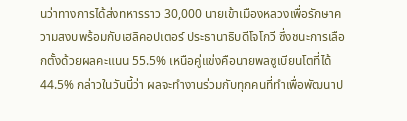นว่าทางการได้ส่งทหารราว 30,000 นายเข้าเมืองหลวงเพื่อรักษาความสงบพร้อมกับเฮลิคอปเตอร์ ประธานาธิบดีโจโกวี ซึ่งชนะการเลือกตั้งด้วยผลคะแนน 55.5% เหนือคู่แข่งคือนายพลซูเบียนโตที่ได้ 44.5% กล่าวในวันนี้ว่า ผลจะทำงานร่วมกับทุกคนที่ทำเพื่อพัฒนาป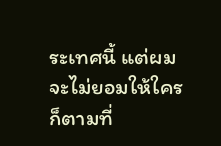ระเทศนี้ แต่ผมจะไม่ยอมให้ใครก็ตามที่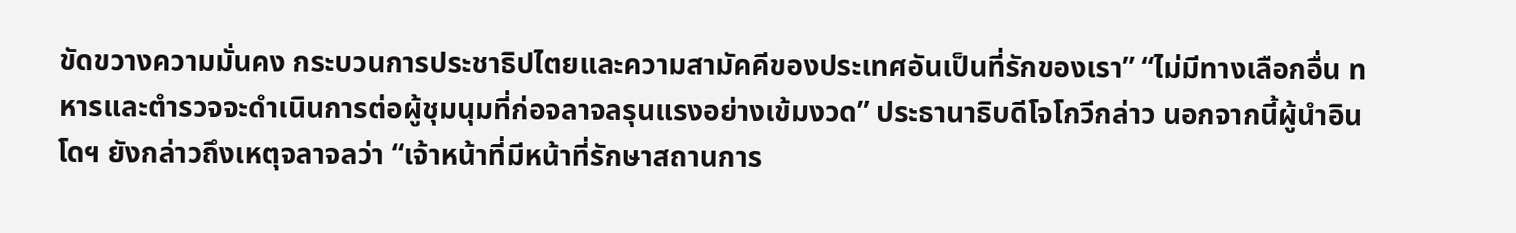ขัดขวางความมั่นคง กระบวนการประชาธิปไตยและความสามัคคีของประเทศอันเป็นที่รักของเรา” “ไม่มีทางเลือกอื่น ทหารและตำรวจจะดำเนินการต่อผู้ชุมนุมที่ก่อจลาจลรุนแรงอย่างเข้มงวด” ประธานาธิบดีโจโกวีกล่าว นอกจากนี้ผู้นำอินโดฯ ยังกล่าวถึงเหตุจลาจลว่า “เจ้าหน้าที่มีหน้าที่รักษาสถานการ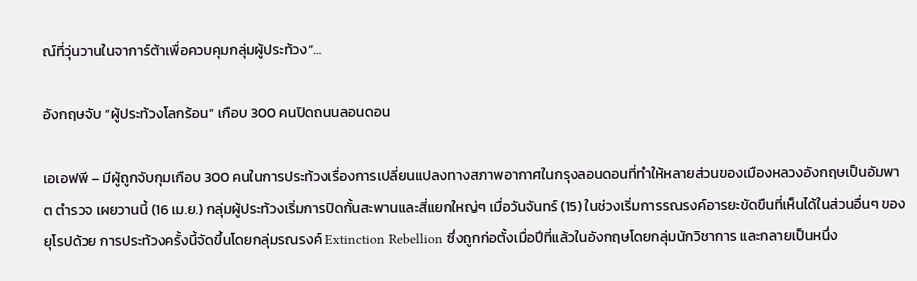ณ์ที่วุ่นวานในจาการ์ต้าเพื่อควบคุมกลุ่มผู้ประท้วง”…

อังกฤษจับ “ผู้ประท้วงโลกร้อน” เกือบ 300 คนปิดถนนลอนดอน

เอเอฟพี – มีผู้ถูกจับกุมเกือบ 300 คนในการประท้วงเรื่องการเปลี่ยนแปลงทางสภาพอากาศในกรุงลอนดอนที่ทำให้หลายส่วนของเมืองหลวงอังกฤษเป็นอัมพาต ตำรวจ เผยวานนี้ (16 เม.ย.) กลุ่มผู้ประท้วงเริ่มการปิดกั้นสะพานและสี่แยกใหญ่ๆ เมื่อวันจันทร์ (15) ในช่วงเริ่มการรณรงค์อารยะขัดขืนที่เห็นได้ในส่วนอื่นๆ ของยุโรปด้วย การประท้วงครั้งนี้จัดขึ้นโดยกลุ่มรณรงค์ Extinction Rebellion ซึ่งถูกก่อตั้งเมื่อปีที่แล้วในอังกฤษโดยกลุ่มนักวิชาการ และกลายเป็นหนึ่ง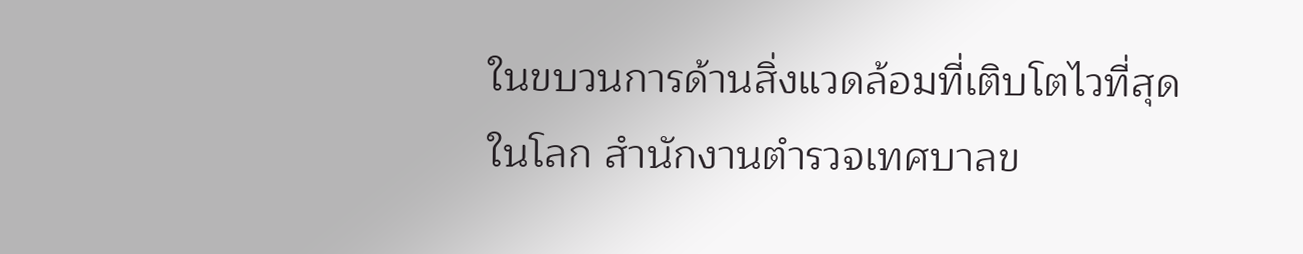ในขบวนการด้านสิ่งแวดล้อมที่เติบโตไวที่สุดในโลก สำนักงานตำรวจเทศบาลข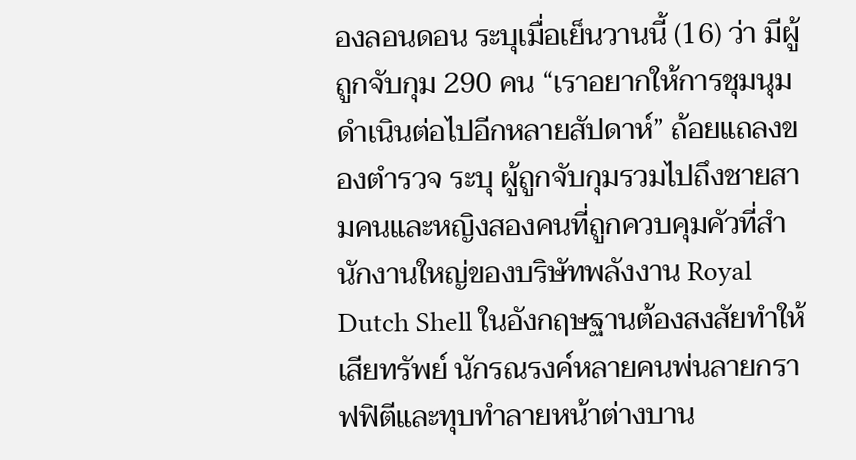องลอนดอน ระบุเมื่อเย็นวานนี้ (16) ว่า มีผู้ถูกจับกุม 290 คน “เราอยากให้การชุมนุมดำเนินต่อไปอีกหลายสัปดาห์” ถ้อยแถลงของตำรวจ ระบุ ผู้ถูกจับกุมรวมไปถึงชายสามคนและหญิงสองคนที่ถูกควบคุมคัวที่สำนักงานใหญ่ของบริษัทพลังงาน Royal Dutch Shell ในอังกฤษฐานต้องสงสัยทำให้เสียทรัพย์ นักรณรงค์หลายคนพ่นลายกราฟฟิตีและทุบทำลายหน้าต่างบาน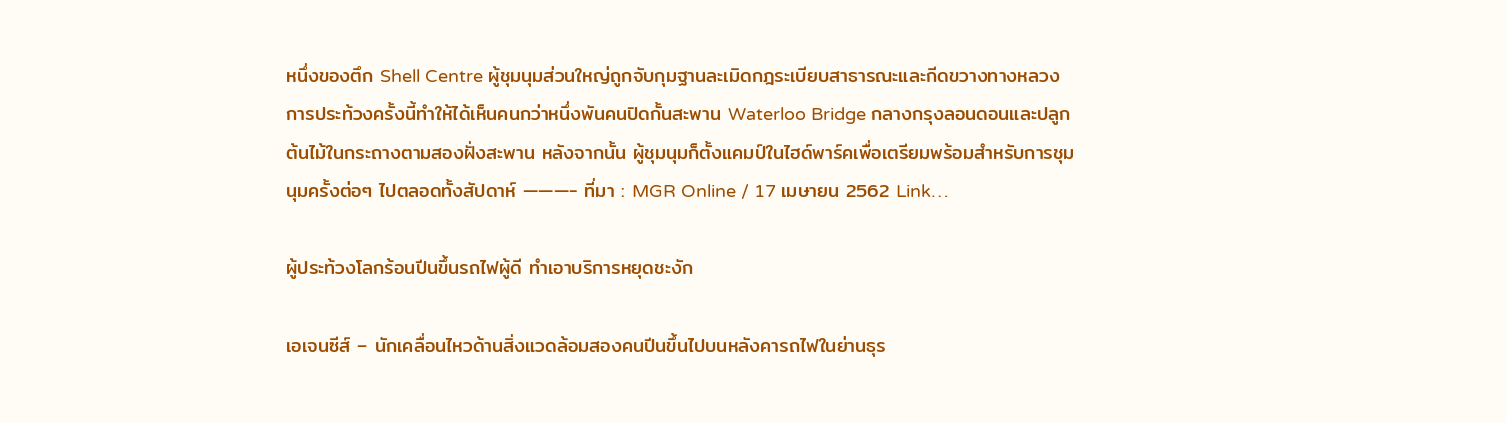หนึ่งของตึก Shell Centre ผู้ชุมนุมส่วนใหญ่ถูกจับกุมฐานละเมิดกฎระเบียบสาธารณะและกีดขวางทางหลวง การประท้วงครั้งนี้ทำให้ได้เห็นคนกว่าหนึ่งพันคนปิดกั้นสะพาน Waterloo Bridge กลางกรุงลอนดอนและปลูกต้นไม้ในกระถางตามสองฝั่งสะพาน หลังจากนั้น ผู้ชุมนุมก็ตั้งแคมป์ในไฮด์พาร์คเพื่อเตรียมพร้อมสำหรับการชุมนุมครั้งต่อๆ ไปตลอดทั้งสัปดาห์ ———- ที่มา : MGR Online / 17 เมษายน 2562 Link…

ผู้ประท้วงโลกร้อนปีนขึ้นรถไฟผู้ดี ทำเอาบริการหยุดชะงัก

เอเจนซีส์ – นักเคลื่อนไหวด้านสิ่งแวดล้อมสองคนปีนขึ้นไปบนหลังคารถไฟในย่านธุร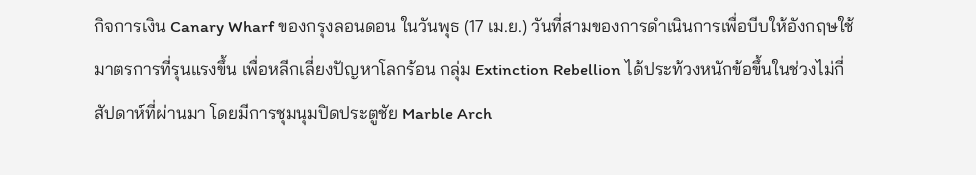กิจการเงิน Canary Wharf ของกรุงลอนดอน ในวันพุธ (17 เม.ย.) วันที่สามของการดำเนินการเพื่อบีบให้อังกฤษใช้มาตรการที่รุนแรงขึ้น เพื่อหลีกเลี่ยงปัญหาโลกร้อน กลุ่ม Extinction Rebellion ได้ประท้วงหนักข้อขึ้นในช่วงไม่กี่สัปดาห์ที่ผ่านมา โดยมีการชุมนุมปิดประตูชัย Marble Arch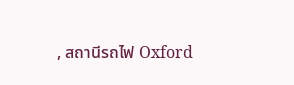, สถานีรถไฟ Oxford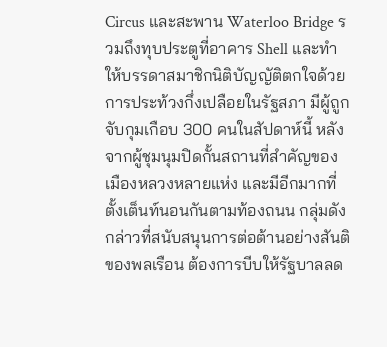Circus และสะพาน Waterloo Bridge รวมถึงทุบประตูที่อาคาร Shell และทำให้บรรดาสมาชิกนิติบัญญัติตกใจด้วยการประท้วงกึ่งเปลือยในรัฐสภา มีผู้ถูกจับกุมเกือบ 300 คนในสัปดาห์นี้ หลังจากผู้ชุมนุมปิดกั้นสถานที่สำคัญของเมืองหลวงหลายแห่ง และมีอีกมากที่ตั้งเต็นท์นอนกันตามท้องถนน กลุ่มดังกล่าวที่สนับสนุนการต่อต้านอย่างสันติของพลเรือน ต้องการบีบให้รัฐบาลลด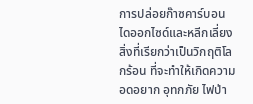การปล่อยก๊าซคาร์บอนไดออกไซด์และหลีกเลี่ยงสิ่งที่เรียกว่าเป็นวิกฤติโลกร้อน ที่จะทำให้เกิดความอดอยาก อุทกภัย ไฟป่า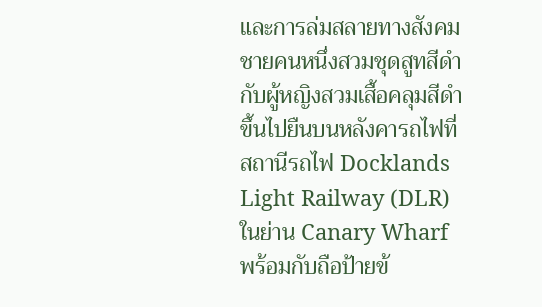และการล่มสลายทางสังคม ชายคนหนึ่งสวมชุดสูทสีดำ กับผู้หญิงสวมเสื้อคลุมสีดำ ขึ้นไปยืนบนหลังคารถไฟที่สถานีรถไฟ Docklands Light Railway (DLR) ในย่าน Canary Wharf พร้อมกับถือป้ายข้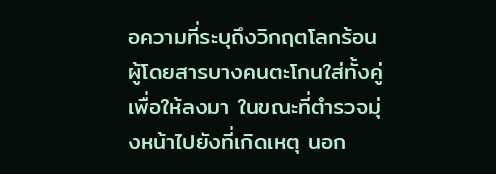อความที่ระบุถึงวิกฤตโลกร้อน ผู้โดยสารบางคนตะโกนใส่ทั้งคู่เพื่อให้ลงมา ในขณะที่ตำรวจมุ่งหน้าไปยังที่เกิดเหตุ นอก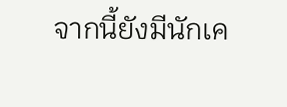จากนี้ยังมีนักเค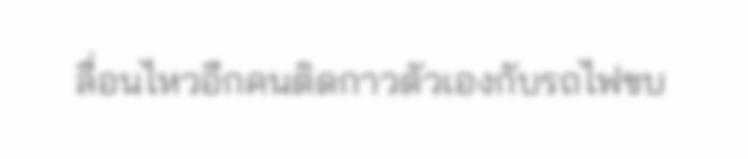ลื่อนไหวอีกคนติดกาวตัวเองกับรถไฟขบ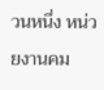วนหนึ่ง หน่วยงานคม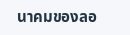นาคมของลอ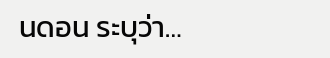นดอน ระบุว่า…